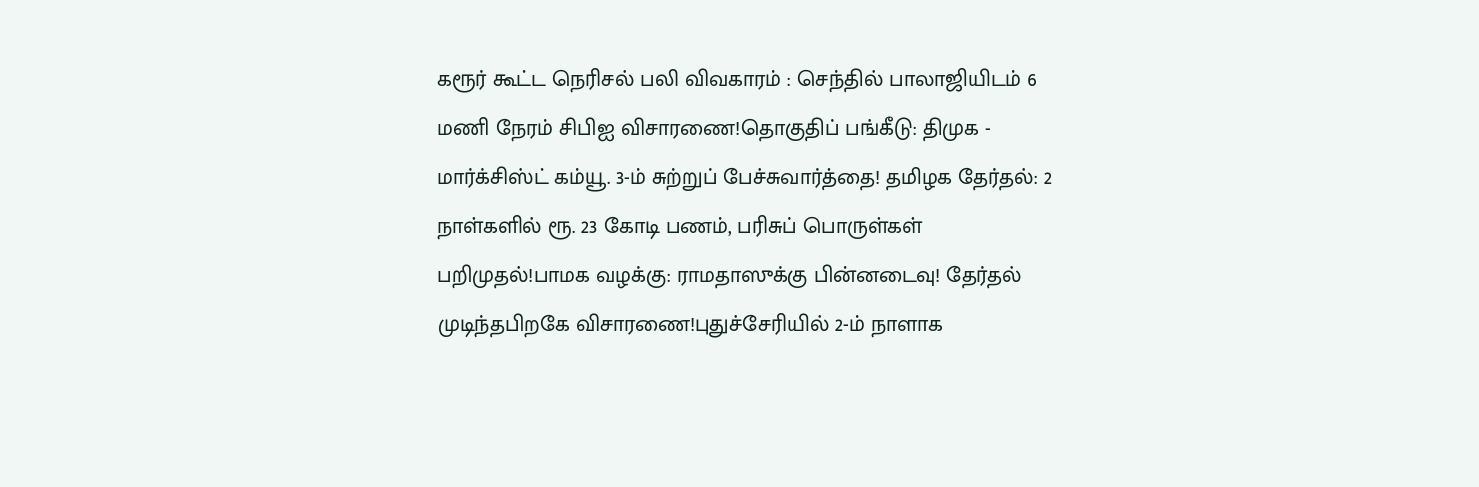கரூர் கூட்ட நெரிசல் பலி விவகாரம் : செந்தில் பாலாஜியிடம் 6 மணி நேரம் சிபிஐ விசாரணை!தொகுதிப் பங்கீடு: திமுக - மார்க்சிஸ்ட் கம்யூ. 3-ம் சுற்றுப் பேச்சுவார்த்தை! தமிழக தேர்தல்: 2 நாள்களில் ரூ. 23 கோடி பணம், பரிசுப் பொருள்கள் பறிமுதல்!பாமக வழக்கு: ராமதாஸுக்கு பின்னடைவு! தேர்தல் முடிந்தபிறகே விசாரணை!புதுச்சேரியில் 2-ம் நாளாக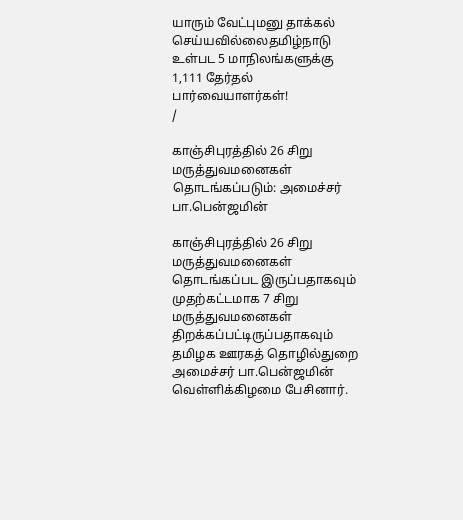யாரும் வேட்புமனு தாக்கல் செய்யவில்லைதமிழ்நாடு உள்பட 5 மாநிலங்களுக்கு 1,111 தேர்தல் பார்வையாளர்கள்!
/

காஞ்சிபுரத்தில் 26 சிறு மருத்துவமனைகள் தொடங்கப்படும்: அமைச்சர் பா.பென்ஜமின்

காஞ்சிபுரத்தில் 26 சிறு மருத்துவமனைகள் தொடங்கப்பட இருப்பதாகவும் முதற்கட்டமாக 7 சிறு மருத்துவமனைகள் திறக்கப்பட்டிருப்பதாகவும் தமிழக ஊரகத் தொழில்துறை அமைச்சர் பா.பென்ஜமின் வெள்ளிக்கிழமை பேசினார்.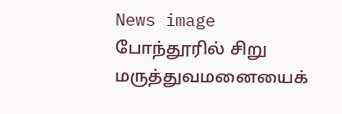News image
போந்தூரில் சிறு மருத்துவமனையைக்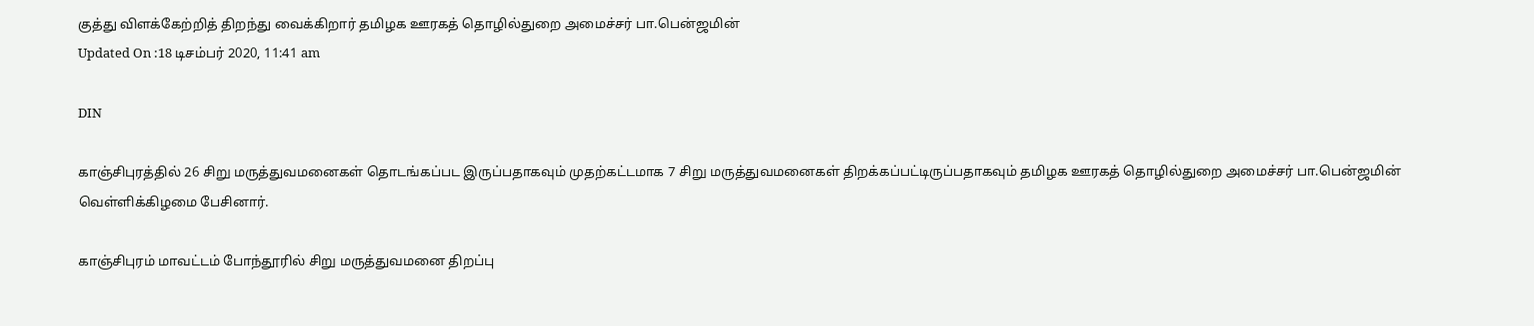குத்து விளக்கேற்றித் திறந்து வைக்கிறார் தமிழக ஊரகத் தொழில்துறை அமைச்சர் பா.பென்ஜமின்
Updated On :18 டிசம்பர் 2020, 11:41 am

DIN

காஞ்சிபுரத்தில் 26 சிறு மருத்துவமனைகள் தொடங்கப்பட இருப்பதாகவும் முதற்கட்டமாக 7 சிறு மருத்துவமனைகள் திறக்கப்பட்டிருப்பதாகவும் தமிழக ஊரகத் தொழில்துறை அமைச்சர் பா.பென்ஜமின் வெள்ளிக்கிழமை பேசினார்.

காஞ்சிபுரம் மாவட்டம் போந்தூரில் சிறு மருத்துவமனை திறப்பு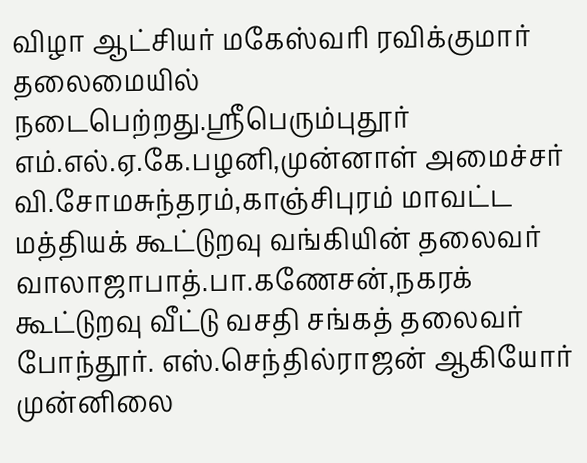விழா ஆட்சியர் மகேஸ்வரி ரவிக்குமார் தலைமையில் நடைபெற்றது.ஸ்ரீபெரும்புதூர் எம்.எல்.ஏ.கே.பழனி,முன்னாள் அமைச்சர் வி.சோமசுந்தரம்,காஞ்சிபுரம் மாவட்ட மத்தியக் கூட்டுறவு வங்கியின் தலைவர் வாலாஜாபாத்.பா.கணேசன்,நகரக் கூட்டுறவு வீட்டு வசதி சங்கத் தலைவர் போந்தூர். எஸ்.செந்தில்ராஜன் ஆகியோர் முன்னிலை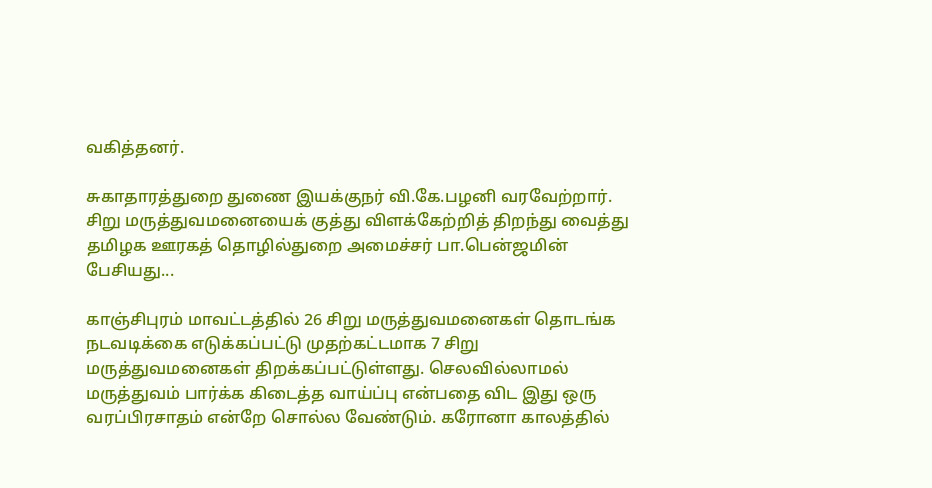வகித்தனர்.

சுகாதாரத்துறை துணை இயக்குநர் வி.கே.பழனி வரவேற்றார். சிறு மருத்துவமனையைக் குத்து விளக்கேற்றித் திறந்து வைத்து தமிழக ஊரகத் தொழில்துறை அமைச்சர் பா.பென்ஜமின் பேசியது...

காஞ்சிபுரம் மாவட்டத்தில் 26 சிறு மருத்துவமனைகள் தொடங்க நடவடிக்கை எடுக்கப்பட்டு முதற்கட்டமாக 7 சிறு மருத்துவமனைகள் திறக்கப்பட்டுள்ளது. செலவில்லாமல் மருத்துவம் பார்க்க கிடைத்த வாய்ப்பு என்பதை விட இது ஒரு வரப்பிரசாதம் என்றே சொல்ல வேண்டும். கரோனா காலத்தில்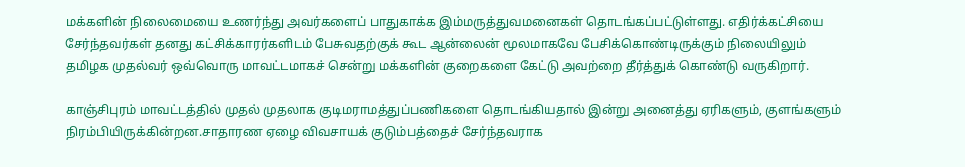மக்களின் நிலைமையை உணர்ந்து அவர்களைப் பாதுகாக்க இம்மருத்துவமனைகள் தொடங்கப்பட்டுள்ளது. எதிர்க்கட்சியை சேர்ந்தவர்கள் தனது கட்சிக்காரர்களிடம் பேசுவதற்குக் கூட ஆன்லைன் மூலமாகவே பேசிக்கொண்டிருக்கும் நிலையிலும் தமிழக முதல்வர் ஒவ்வொரு மாவட்டமாகச் சென்று மக்களின் குறைகளை கேட்டு அவற்றை தீர்த்துக் கொண்டு வருகிறார்.

காஞ்சிபுரம் மாவட்டத்தில் முதல் முதலாக குடிமராமத்துப்பணிகளை தொடங்கியதால் இன்று அனைத்து ஏரிகளும், குளங்களும் நிரம்பியிருக்கின்றன.சாதாரண ஏழை விவசாயக் குடும்பத்தைச் சேர்ந்தவராக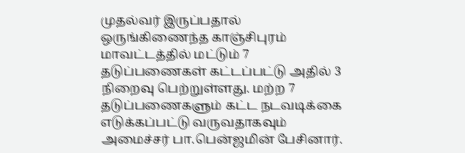முதல்வர் இருப்பதால் ஒருங்கிணைந்த காஞ்சிபுரம் மாவட்டத்தில் மட்டும் 7 தடுப்பணைகள் கட்டப்பட்டு அதில் 3 நிறைவு பெற்றுள்ளது. மற்ற 7 தடுப்பணைகளும் கட்ட நடவடிக்கை எடுக்கப்பட்டு வருவதாகவும் அமைச்சர் பா.பென்ஜமின் பேசினார்.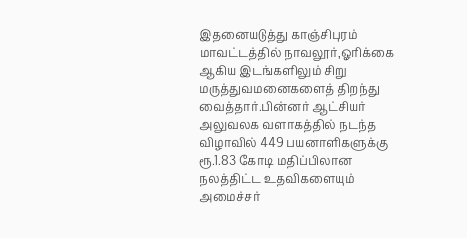இதனையடுத்து காஞ்சிபுரம் மாவட்டத்தில் நாவலூர்,ஓரிக்கை ஆகிய இடங்களிலும் சிறு மருத்துவமனைகளைத் திறந்து வைத்தார்.பின்னர் ஆட்சியர் அலுவலக வளாகத்தில் நடந்த விழாவில் 449 பயனாளிகளுக்கு ரூ.1.83 கோடி மதிப்பிலான நலத்திட்ட உதவிகளையும் அமைச்சர்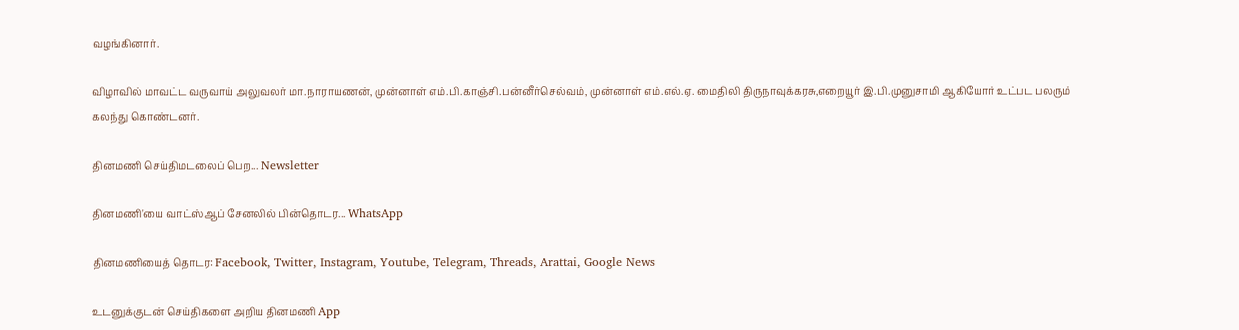வழங்கினார்.

விழாவில் மாவட்ட வருவாய் அலுவலர் மா.நாராயணன், முன்னாள் எம்.பி.காஞ்சி.பன்னீர்செல்வம், முன்னாள் எம்.எல்.ஏ. மைதிலி திருநாவுக்கரசு,எறையூர் இ.பி.முனுசாமி ஆகியோர் உட்பட பலரும் கலந்து கொண்டனர்.

தினமணி செய்திமடலைப் பெற... Newsletter

தினமணி'யை வாட்ஸ்ஆப் சேனலில் பின்தொடர... WhatsApp

தினமணியைத் தொடர: Facebook, Twitter, Instagram, Youtube, Telegram, Threads, Arattai, Google News

உடனுக்குடன் செய்திகளை அறிய தினமணி App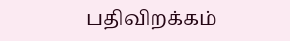பதிவிறக்கம்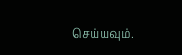செய்யவும்.